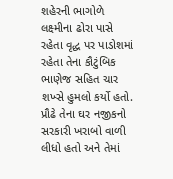શહેરની ભાગોળે લક્ષ્મીના ઢોરા પાસે રહેતા વૃદ્ધ પર પાડોશમાં રહેતા તેના કૌટુંબિક ભાણેજ સહિત ચાર શખ્સે હુમલો કર્યો હતો. પ્રૌઢે તેના ઘર નજીકનો સરકારી ખરાબો વાળી લીધો હતો અને તેમાં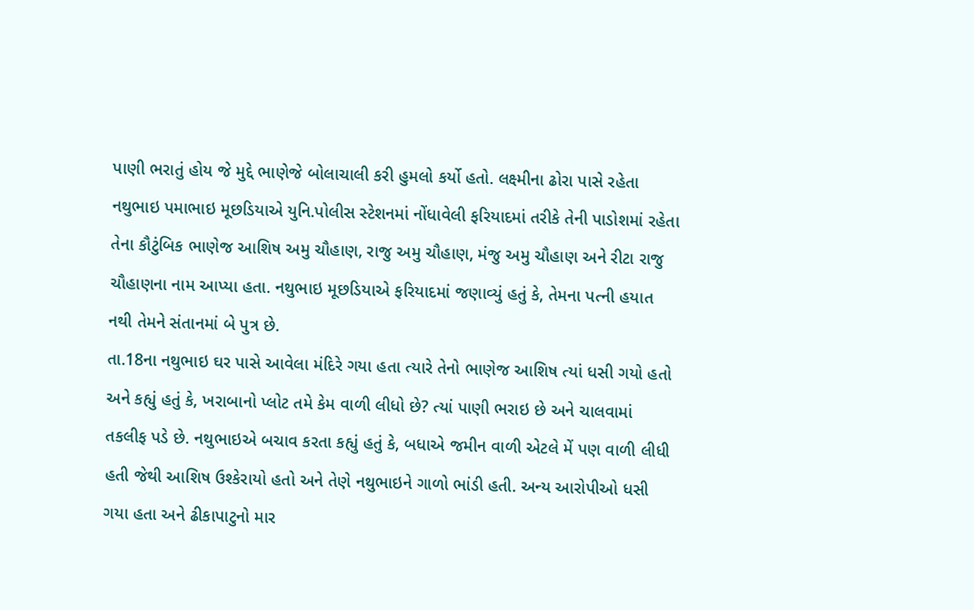પાણી ભરાતું હોય જે મુદ્દે ભાણેજે બોલાચાલી કરી હુમલો કર્યો હતો. લક્ષ્મીના ઢોરા પાસે રહેતા નથુભાઇ પમાભાઇ મૂછડિયાએ યુનિ.પોલીસ સ્ટેશનમાં નોંધાવેલી ફરિયાદમાં તરીકે તેની પાડોશમાં રહેતા તેના કૌટુંબિક ભાણેજ આશિષ અમુ ચૌહાણ, રાજુ અમુ ચૌહાણ, મંજુ અમુ ચૌહાણ અને રીટા રાજુ ચૌહાણના નામ આપ્યા હતા. નથુભાઇ મૂછડિયાએ ફરિયાદમાં જણાવ્યું હતું કે, તેમના પત્ની હયાત નથી તેમને સંતાનમાં બે પુત્ર છે.
તા.18ના નથુભાઇ ઘર પાસે આવેલા મંદિરે ગયા હતા ત્યારે તેનો ભાણેજ આશિષ ત્યાં ધસી ગયો હતો અને કહ્યું હતું કે, ખરાબાનો પ્લોટ તમે કેમ વાળી લીધો છે? ત્યાં પાણી ભરાઇ છે અને ચાલવામાં તકલીફ પડે છે. નથુભાઇએ બચાવ કરતા કહ્યું હતું કે, બધાએ જમીન વાળી એટલે મેં પણ વાળી લીધી હતી જેથી આશિષ ઉશ્કેરાયો હતો અને તેણે નથુભાઇને ગાળો ભાંડી હતી. અન્ય આરોપીઓ ધસી ગયા હતા અને ઢીકાપાટુનો માર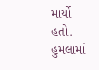માર્યો હતો. હુમલામાં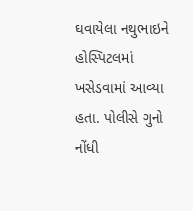ઘવાયેલા નથુભાઇને હોસ્પિટલમાં ખસેડવામાં આવ્યા હતા. પોલીસે ગુનો નોંધી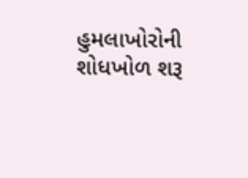હુમલાખોરોની શોધખોળ શરૂ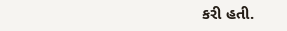કરી હતી.